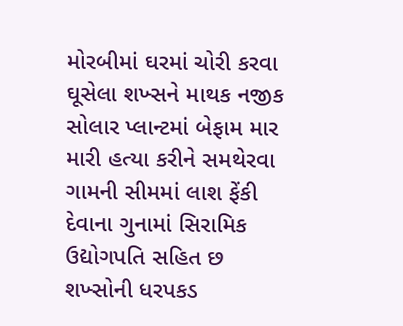મોરબીમાં ઘરમાં ચોરી કરવા ઘૂસેલા શખ્સને માથક નજીક સોલાર પ્લાન્ટમાં બેફામ માર મારી હત્યા કરીને સમથેરવા ગામની સીમમાં લાશ ફેંકી દેવાના ગુનામાં સિરામિક ઉદ્યોગપતિ સહિત છ શખ્સોની ધરપકડ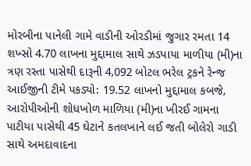મોરબીના પાનેલી ગામે વાડીની ઓરડીમાં જુગાર રમતા 14 શખ્સો 4.70 લાખના મુદ્દામાલ સાથે ઝડપાયા માળીયા (મી)ના ત્રણ રસ્તા પાસેથી દારૂની 4,092 બોટલ ભરેલ ટ્રકને રેન્જ આઈજીની ટીમે પકડ્યો: 19.52 લાખનો મુદ્દામાલ કબજે, આરોપીઓની શોધખોળ માળિયા (મી)ના ખીરઈ ગામના પાટીયા પાસેથી 45 ઘેટાને કતલખાને લઈ જતી બોલેરો ગાડી સાથે અમદાવાદના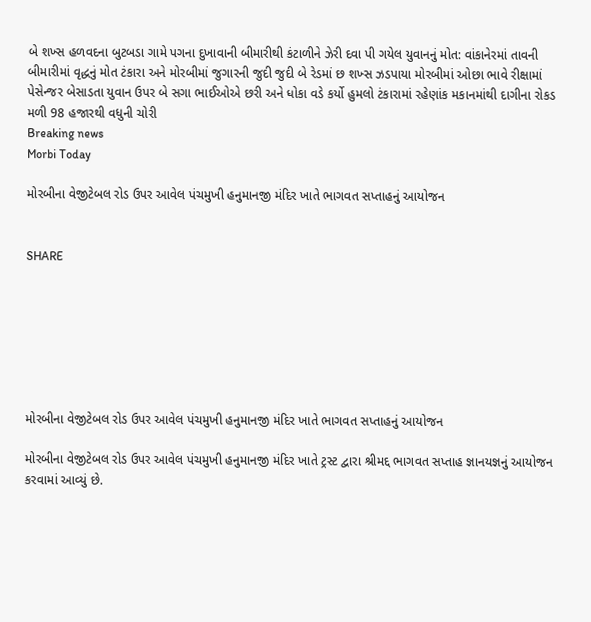બે શખ્સ હળવદના બુટબડા ગામે પગના દુખાવાની બીમારીથી કંટાળીને ઝેરી દવા પી ગયેલ યુવાનનું મોત: વાંકાનેરમાં તાવની બીમારીમાં વૃદ્ધનું મોત ટંકારા અને મોરબીમાં જુગારની જુદી જુદી બે રેડમાં છ શખ્સ ઝડપાયા મોરબીમાં ઓછા ભાવે રીક્ષામાં પેસેન્જર બેસાડતા યુવાન ઉપર બે સગા ભાઈઓએ છરી અને ધોકા વડે કર્યો હુમલો ટંકારામાં રહેણાંક મકાનમાંથી દાગીના રોકડ મળી 98 હજારથી વધુની ચોરી
Breaking news
Morbi Today

મોરબીના વેજીટેબલ રોડ ઉપર આવેલ પંચમુખી હનુમાનજી મંદિર ખાતે ભાગવત સપ્તાહનું આયોજન


SHARE







મોરબીના વેજીટેબલ રોડ ઉપર આવેલ પંચમુખી હનુમાનજી મંદિર ખાતે ભાગવત સપ્તાહનું આયોજન

મોરબીના વેજીટેબલ રોડ ઉપર આવેલ પંચમુખી હનુમાનજી મંદિર ખાતે ટ્રસ્ટ દ્વારા શ્રીમદ્દ ભાગવત સપ્તાહ જ્ઞાનયજ્ઞનું આયોજન કરવામાં આવ્યું છે.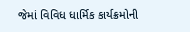જેમાં વિવિધ ધાર્મિક કાર્યક્રમોની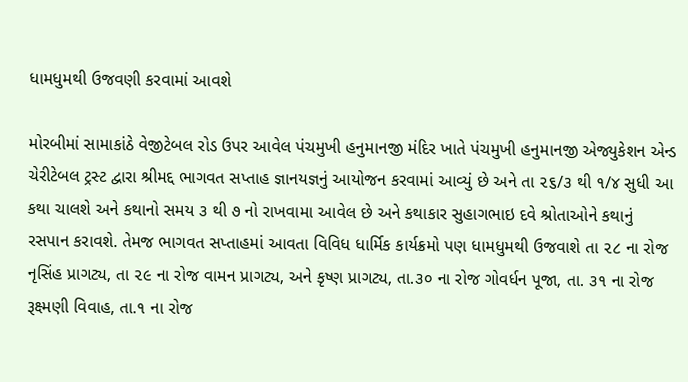ધામધુમથી ઉજવણી કરવામાં આવશે

મોરબીમાં સામાકાંઠે વેજીટેબલ રોડ ઉપર આવેલ પંચમુખી હનુમાનજી મંદિર ખાતે પંચમુખી હનુમાનજી એજ્યુકેશન એન્ડ ચેરીટેબલ ટ્રસ્ટ દ્વારા શ્રીમદ્દ ભાગવત સપ્તાહ જ્ઞાનયજ્ઞનું આયોજન કરવામાં આવ્યું છે અને તા ૨૬/૩ થી ૧/૪ સુધી આ કથા ચાલશે અને કથાનો સમય ૩ થી ૭ નો રાખવામા આવેલ છે અને કથાકાર સુહાગભાઇ દવે શ્રોતાઓને કથાનું રસપાન કરાવશે. તેમજ ભાગવત સપ્તાહમાં આવતા વિવિધ ધાર્મિક કાર્યક્રમો પણ ધામધુમથી ઉજવાશે તા ૨૮ ના રોજ નૃસિંહ પ્રાગટ્ય, તા ૨૯ ના રોજ વામન પ્રાગટ્ય, અને કૃષ્ણ પ્રાગટ્ય, તા.૩૦ ના રોજ ગોવર્ધન પૂજા, તા. ૩૧ ના રોજ રૂક્ષ્મણી વિવાહ, તા.૧ ના રોજ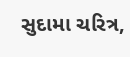સુદામા ચરિત્ર,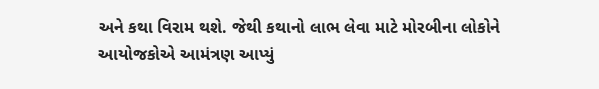અને કથા વિરામ થશે. જેથી કથાનો લાભ લેવા માટે મોરબીના લોકોને આયોજકોએ આમંત્રણ આપ્યું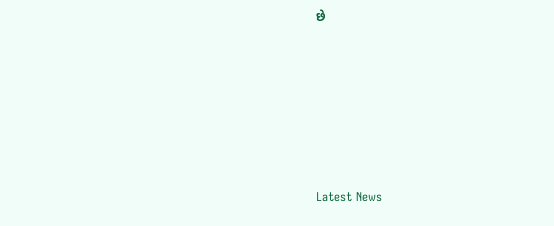છે






Latest News